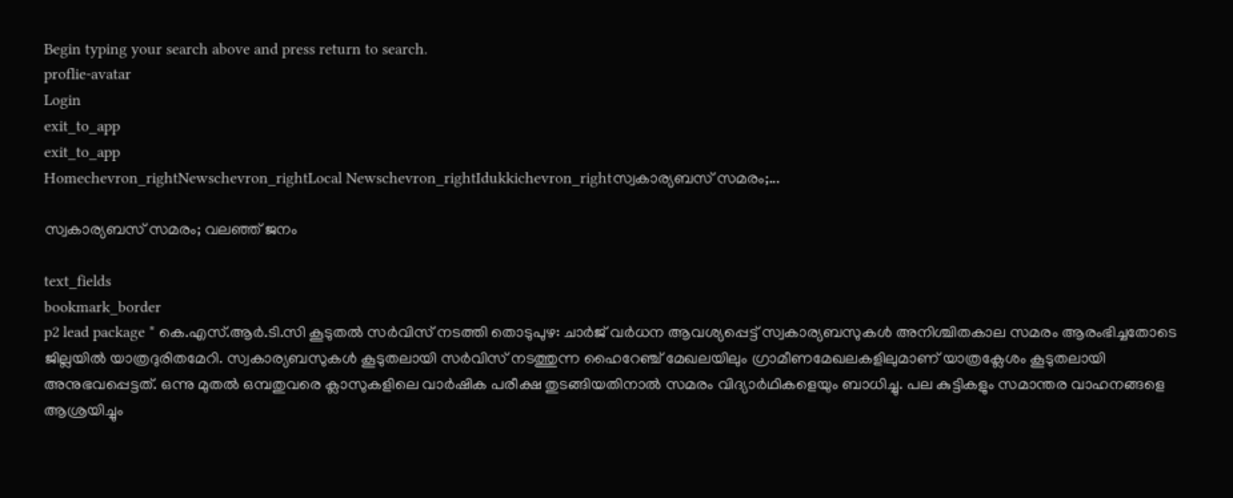Begin typing your search above and press return to search.
proflie-avatar
Login
exit_to_app
exit_to_app
Homechevron_rightNewschevron_rightLocal Newschevron_rightIdukkichevron_rightസ്വകാര്യബസ് സമരം;...

സ്വകാര്യബസ് സമരം; വലഞ്ഞ് ജനം

text_fields
bookmark_border
p2 lead package * കെ.എസ്.ആർ.ടി.സി കൂടുതൽ സർവിസ് നടത്തി തൊടുപുഴ: ചാര്‍ജ് വര്‍ധന ആവശ്യപ്പെട്ട് സ്വകാര്യബസുകൾ അനിശ്ചിതകാല സമരം ആരംഭിച്ചതോടെ ജില്ലയില്‍ യാത്രദുരിതമേറി. സ്വകാര്യബസുകള്‍ കൂടുതലായി സര്‍വിസ് നടത്തുന്ന ഹൈറേഞ്ച് മേഖലയിലും ഗ്രാമീണമേഖലകളിലുമാണ് യാത്രക്ലേശം കൂടുതലായി അനുഭവപ്പെട്ടത്. ഒന്നു മുതല്‍ ഒമ്പതുവരെ ക്ലാസുകളിലെ വാര്‍ഷിക പരീക്ഷ തുടങ്ങിയതിനാല്‍ സമരം വിദ്യാര്‍ഥികളെയും ബാധിച്ചു. പല കുട്ടികളും സമാന്തര വാഹനങ്ങളെ ആശ്രയിച്ചും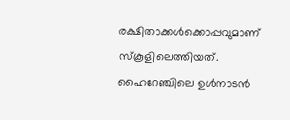രക്ഷിതാക്കൾക്കൊപ്പവുമാണ് സ്കൂളിലെത്തിയത്. ഹൈറേഞ്ചിലെ ഉള്‍നാടന്‍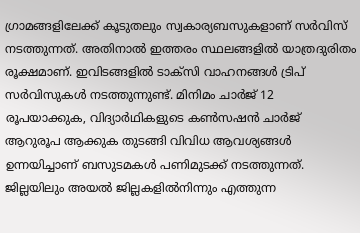ഗ്രാമങ്ങളിലേക്ക് കൂടുതലും സ്വകാര്യബസുകളാണ് സര്‍വിസ് നടത്തുന്നത്. അതിനാല്‍ ഇത്തരം സ്ഥലങ്ങളില്‍ യാത്രദുരിതം രൂക്ഷമാണ്. ഇവിടങ്ങളിൽ ടാക്‌സി വാഹനങ്ങള്‍ ട്രിപ് സര്‍വിസുകള്‍ നടത്തുന്നുണ്ട്. മിനിമം ചാര്‍ജ് 12 രൂപയാക്കുക, വിദ്യാര്‍ഥികളുടെ കണ്‍സഷന്‍ ചാര്‍ജ് ആറുരൂപ ആക്കുക തുടങ്ങി വിവിധ ആവശ്യങ്ങള്‍ ഉന്നയിച്ചാണ് ബസുടമകള്‍ പണിമുടക്ക് നടത്തുന്നത്. ജില്ലയിലും അയൽ ജില്ലകളില്‍നിന്നും എത്തുന്ന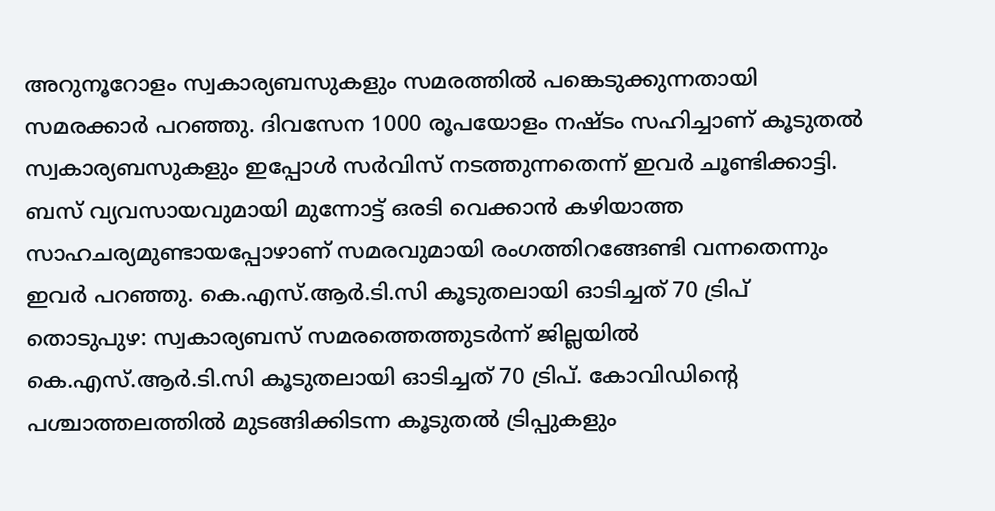അറുനൂറോളം സ്വകാര്യബസുകളും സമരത്തില്‍ പങ്കെടുക്കുന്നതായി സമരക്കാർ പറഞ്ഞു. ദിവസേന 1000 രൂപയോളം നഷ്ടം സഹിച്ചാണ് കൂടുതല്‍ സ്വകാര്യബസുകളും ഇപ്പോള്‍ സര്‍വിസ് നടത്തുന്നതെന്ന് ഇവർ ചൂണ്ടിക്കാട്ടി. ബസ് വ്യവസായവുമായി മുന്നോട്ട് ഒരടി വെക്കാൻ കഴിയാത്ത സാഹചര്യമുണ്ടായപ്പോഴാണ് സമരവുമായി രംഗത്തിറങ്ങേണ്ടി വന്നതെന്നും ഇവർ പറഞ്ഞു. കെ.എസ്.ആർ.ടി.സി കൂടുതലായി ഓടിച്ചത് 70 ട്രിപ് തൊടുപുഴ: സ്വകാര്യബസ് സമരത്തെത്തുടർന്ന് ജില്ലയിൽ കെ.എസ്.ആർ.ടി.സി കൂടുതലായി ഓടിച്ചത് 70 ട്രിപ്. കോവിഡിന്റെ പശ്ചാത്തലത്തില്‍ മുടങ്ങിക്കിടന്ന കൂടുതല്‍ ട്രിപ്പുകളും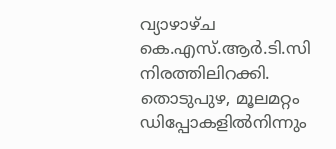വ്യാഴാഴ്ച കെ.എസ്.ആർ.ടി.സി നിരത്തിലിറക്കി. തൊടുപുഴ, മൂലമറ്റം ഡിപ്പോകളില്‍നിന്നും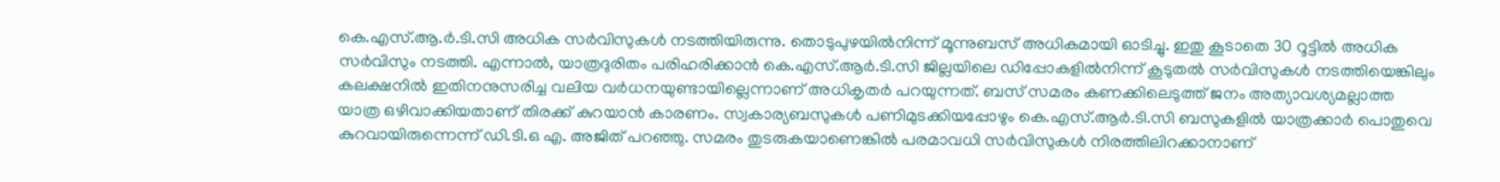കെ.എസ്.ആ.ർ.ടി.സി അധിക സര്‍വിസുകള്‍ നടത്തിയിരുന്നു. തൊടുപുഴയില്‍നിന്ന് മൂന്നുബസ് അധികമായി ഓടിച്ചു. ഇതു കൂടാതെ 30 റൂട്ടില്‍ അധിക സര്‍വിസും നടത്തി. എന്നാല്‍, യാത്രദുരിതം പരിഹരിക്കാൻ കെ.എസ്.ആർ.ടി.സി ജില്ലയിലെ ഡിപ്പോകളില്‍നിന്ന് കൂടുതല്‍ സര്‍വിസുകള്‍ നടത്തിയെങ്കിലും കലക്ഷനിൽ ഇതിനനുസരിച്ച വലിയ വർധനയുണ്ടായില്ലെന്നാണ് അധികൃതർ പറയുന്നത്. ബസ് സമരം കണക്കിലെടുത്ത് ജനം അത്യാവശ്യമല്ലാത്ത യാത്ര ഒഴിവാക്കിയതാണ് തിരക്ക് കുറയാന്‍ കാരണം. സ്വകാര്യബസുകള്‍ പണിമുടക്കിയപ്പോഴും കെ.എസ്.ആര്‍.ടി.സി ബസുകളില്‍ യാത്രക്കാര്‍ പൊതുവെ കുറവായിരുന്നെന്ന് ഡി.ടി.ഒ എ. അജിത് പറഞ്ഞു. സമരം തുടരുകയാണെങ്കില്‍ പരമാവധി സര്‍വിസുകള്‍ നിരത്തിലിറക്കാനാണ്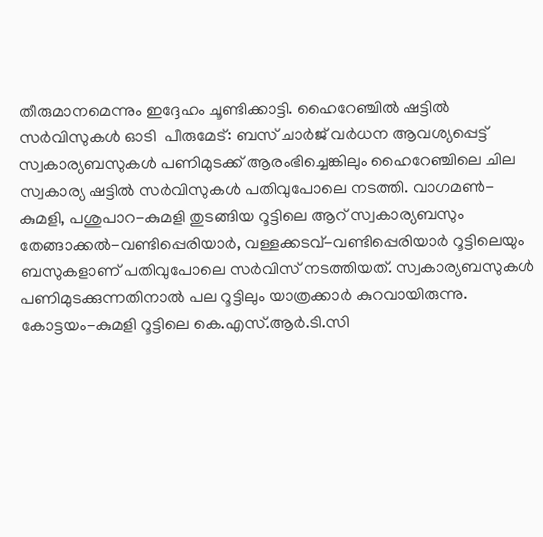തീരുമാനമെന്നും ഇദ്ദേഹം ചൂണ്ടിക്കാട്ടി. ഹൈറേഞ്ചിൽ ഷട്ടിൽ സർവിസുകൾ ഓടി  പീരുമേട്: ബസ് ചാർജ് വർധന ആവശ്യപ്പെട്ട് സ്വകാര്യബസുകൾ പണിമുടക്ക് ആരംഭിച്ചെങ്കിലും ഹൈറേഞ്ചിലെ ചില സ്വകാര്യ ഷട്ടിൽ സർവിസുകൾ പതിവുപോലെ നടത്തി. വാഗമൺ-കുമളി, പശുപാറ-കുമളി തുടങ്ങിയ റൂട്ടിലെ ആറ് സ്വകാര്യബസും തേങ്ങാക്കൽ-വണ്ടിപ്പെരിയാർ, വള്ളക്കടവ്-വണ്ടിപ്പെരിയാർ റൂട്ടിലെയും ബസുകളാണ് പതിവുപോലെ സർവിസ് നടത്തിയത്. സ്വകാര്യബസുകൾ പണിമുടക്കുന്നതിനാൽ പല റൂട്ടിലും യാത്രക്കാർ കുറവായിരുന്നു. കോട്ടയം-കുമളി റൂട്ടിലെ കെ.എസ്.ആർ.ടി.സി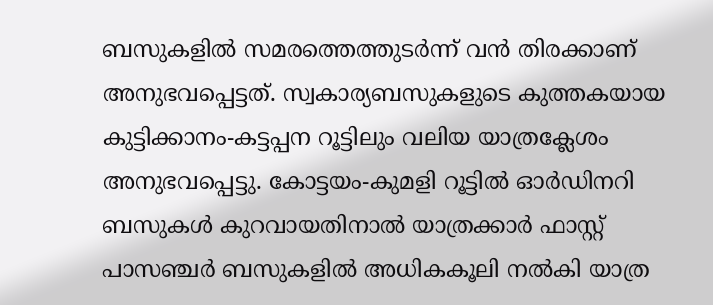ബസുകളിൽ സമരത്തെത്തുടർന്ന് വൻ തിരക്കാണ് അനുഭവപ്പെട്ടത്. സ്വകാര്യബസുകളുടെ കുത്തകയായ കുട്ടിക്കാനം-കട്ടപ്പന റൂട്ടിലും വലിയ യാത്രക്ലേശം അനുഭവപ്പെട്ടു. കോട്ടയം-കുമളി റൂട്ടിൽ ഓർഡിനറി ബസുകൾ കുറവായതിനാൽ യാത്രക്കാർ ഫാസ്റ്റ് പാസഞ്ചർ ബസുകളിൽ അധികകൂലി നൽകി യാത്ര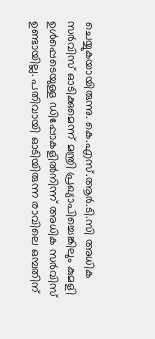ചെയ്യുകയായിരുന്നു. കെ.എസ്.ആർ.ടി.സി അധിക സർവിസ് ഓടിക്കുമെന്ന് മന്ത്രി പ്രഖ്യാപിച്ചെങ്കിലും കുമളി ഉൾപ്പെടെയുള്ള ഡിപ്പോകളിൽനിന്ന് അധിക സർവിസ് ഉണ്ടായില്ല. പതിവായി ഓടിയിരുന്ന രാവിലെ ഒമ്പതിന്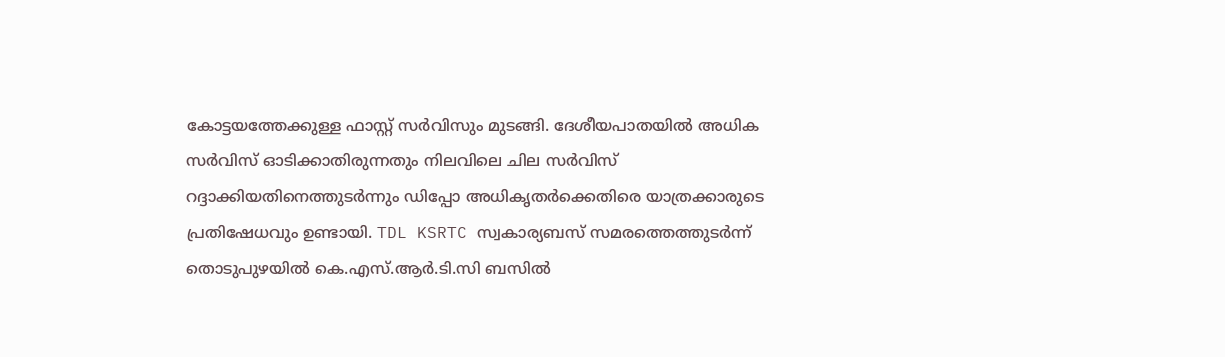കോട്ടയത്തേക്കുള്ള ഫാസ്റ്റ് സർവിസും മുടങ്ങി. ദേശീയപാതയിൽ അധിക സർവിസ് ഓടിക്കാതിരുന്നതും നിലവിലെ ചില സർവിസ് റദ്ദാക്കിയതിനെത്തുടർന്നും ഡിപ്പോ അധികൃതർക്കെതിരെ യാത്രക്കാരുടെ പ്രതിഷേധവും ഉണ്ടായി. TDL KSRTC സ്വകാര്യബസ് സമരത്തെത്തുടർന്ന് തൊടുപുഴയിൽ കെ.എസ്.ആർ.ടി.സി ബസിൽ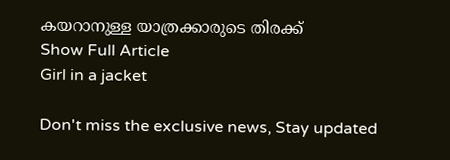കയറാനുള്ള യാത്രക്കാരുടെ തിരക്ക്
Show Full Article
Girl in a jacket

Don't miss the exclusive news, Stay updated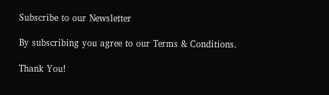Subscribe to our Newsletter

By subscribing you agree to our Terms & Conditions.

Thank You!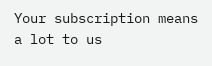Your subscription means a lot to us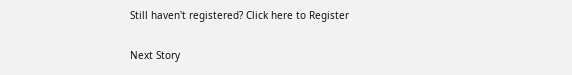Still haven't registered? Click here to Register

Next Story